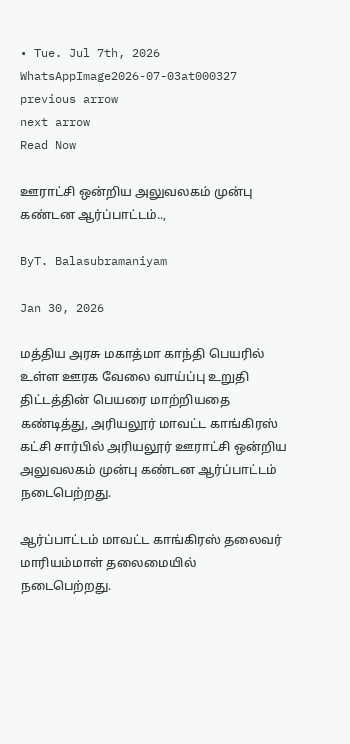• Tue. Jul 7th, 2026
WhatsAppImage2026-07-03at000327
previous arrow
next arrow
Read Now

ஊராட்சி ஒன்றிய அலுவலகம் முன்பு கண்டன ஆர்ப்பாட்டம்..,

ByT. Balasubramaniyam

Jan 30, 2026

மத்திய அரசு மகாத்மா காந்தி பெயரில் உள்ள ஊரக வேலை வாய்ப்பு உறுதி திட்டத்தின் பெயரை மாற்றியதை கண்டித்து, அரியலூர் மாவட்ட காங்கிரஸ் கட்சி சார்பில் அரியலூர் ஊராட்சி ஒன்றிய அலுவலகம் முன்பு கண்டன ஆர்ப்பாட்டம் நடைபெற்றது.

ஆர்ப்பாட்டம் மாவட்ட காங்கிரஸ் தலைவர் மாரியம்மாள் தலைமையில் நடைபெற்றது.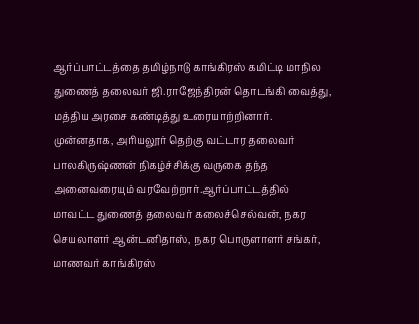ஆர்ப்பாட்டத்தை தமிழ்நாடு காங்கிரஸ் கமிட்டி மாநில துணைத் தலைவர் ஜி.ராஜேந்திரன் தொடங்கி வைத்து, மத்திய அரசை கண்டித்து உரையாற்றினார். முன்னதாக, அரியலூர் தெற்கு வட்டார தலைவர் பாலகிருஷ்ணன் நிகழ்ச்சிக்கு வருகை தந்த அனைவரையும் வரவேற்றார்.ஆர்ப்பாட்டத்தில் மாவட்ட துணைத் தலைவர் கலைச்செல்வன், நகர செயலாளர் ஆன்டனிதாஸ், நகர பொருளாளர் சங்கர், மாணவர் காங்கிரஸ்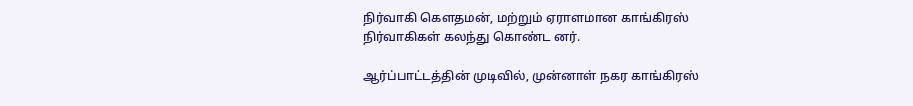நிர்வாகி கௌதமன், மற்றும் ஏராளமான காங்கிரஸ்
நிர்வாகிகள் கலந்து கொண்ட னர்.

ஆர்ப்பாட்டத்தின் முடிவில், முன்னாள் நகர காங்கிரஸ்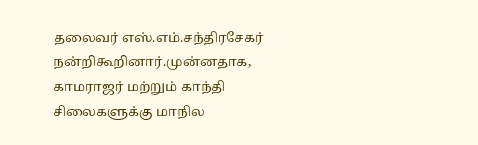தலைவர் எஸ்.எம்.சந்திரசேகர் நன்றிகூறினார்.முன்னதாக, காமராஜர் மற்றும் காந்தி சிலைகளுக்கு மாநில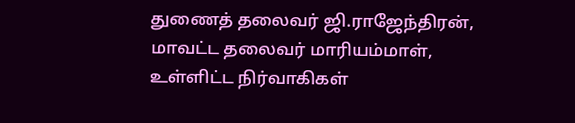துணைத் தலைவர் ஜி.ராஜேந்திரன், மாவட்ட தலைவர் மாரியம்மாள், உள்ளிட்ட நிர்வாகிகள்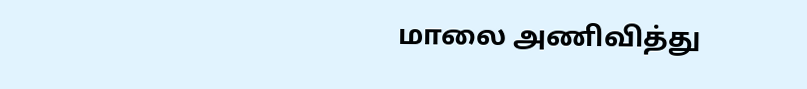மாலை அணிவித்து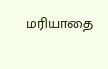மரியாதை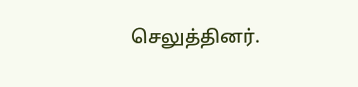செலுத்தினர்.